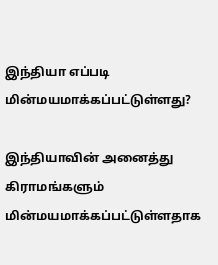இந்தியா எப்படி மின்மயமாக்கப்பட்டுள்ளது?

இந்தியாவின் அனைத்து கிராமங்களும் மின்மயமாக்கப்பட்டுள்ளதாக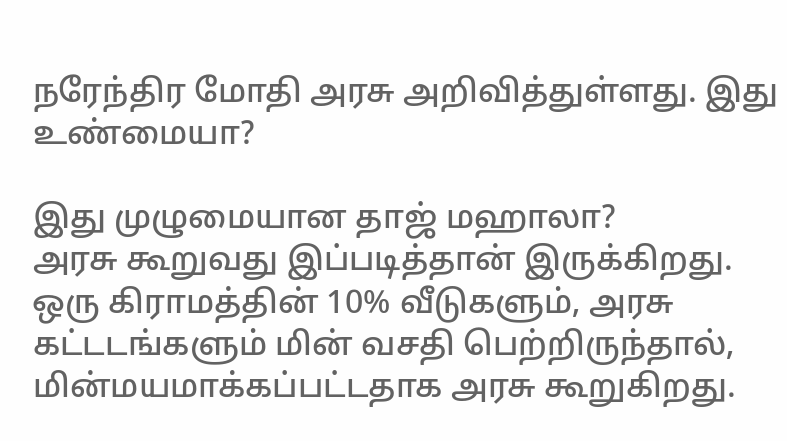நரேந்திர மோதி அரசு அறிவித்துள்ளது. இது உண்மையா?

இது முழுமையான தாஜ் மஹாலா?
அரசு கூறுவது இப்படித்தான் இருக்கிறது.
ஒரு கிராமத்தின் 10% வீடுகளும், அரசு கட்டடங்களும் மின் வசதி பெற்றிருந்தால், மின்மயமாக்கப்பட்டதாக அரசு கூறுகிறது.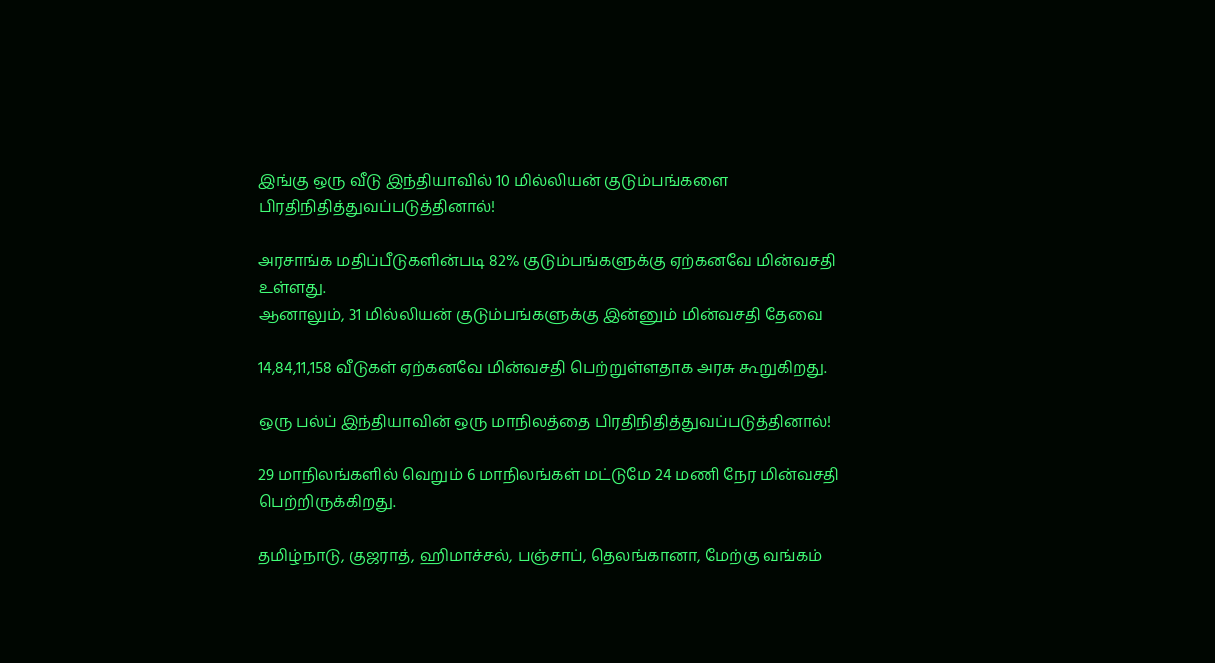இங்கு ஒரு வீடு இந்தியாவில் 10 மில்லியன் குடும்பங்களை பிரதிநிதித்துவப்படுத்தினால்!

அரசாங்க மதிப்பீடுகளின்படி 82% குடும்பங்களுக்கு ஏற்கனவே மின்வசதி உள்ளது.
ஆனாலும், 31 மில்லியன் குடும்பங்களுக்கு இன்னும் மின்வசதி தேவை

14,84,11,158 வீடுகள் ஏற்கனவே மின்வசதி பெற்றுள்ளதாக அரசு கூறுகிறது.

ஒரு பல்ப் இந்தியாவின் ஒரு மாநிலத்தை பிரதிநிதித்துவப்படுத்தினால்!

29 மாநிலங்களில் வெறும் 6 மாநிலங்கள் மட்டுமே 24 மணி நேர மின்வசதி பெற்றிருக்கிறது.

தமிழ்நாடு, குஜராத், ஹிமாச்சல், பஞ்சாப், தெலங்கானா, மேற்கு வங்கம்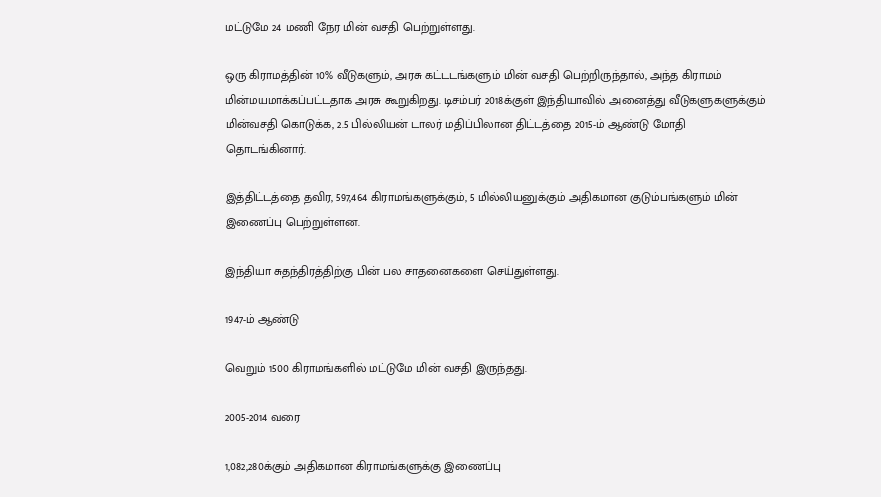மட்டுமே 24 மணி நேர மின் வசதி பெற்றுள்ளது.

ஒரு கிராமத்தின் 10% வீடுகளும், அரசு கட்டடங்களும் மின் வசதி பெற்றிருந்தால், அந்த கிராமம் மின்மயமாக்கப்பட்டதாக அரசு கூறுகிறது. டிசம்பர் 2018க்குள் இந்தியாவில் அனைத்து வீடுகளுகளுக்கும் மின்வசதி கொடுக்க, 2.5 பில்லியன் டாலர் மதிப்பிலான திட்டத்தை 2015-ம் ஆண்டு மோதி தொடங்கினார்.

இத்திட்டத்தை தவிர, 597,464 கிராமங்களுக்கும், 5 மில்லியனுக்கும் அதிகமான குடும்பங்களும் மின் இணைப்பு பெற்றுள்ளன.

இந்தியா சுதந்திரத்திற்கு பின் பல சாதனைகளை செய்துள்ளது.

1947-ம் ஆண்டு

வெறும் 1500 கிராமங்களில் மட்டுமே மின் வசதி இருந்தது.

2005-2014 வரை

1,082,280க்கும் அதிகமான கிராமங்களுக்கு இணைப்பு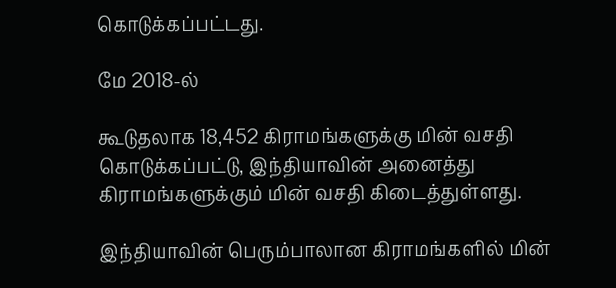கொடுக்கப்பட்டது.

மே 2018-ல்

கூடுதலாக 18,452 கிராமங்களுக்கு மின் வசதி கொடுக்கப்பட்டு, இந்தியாவின் அனைத்து கிராமங்களுக்கும் மின் வசதி கிடைத்துள்ளது.

இந்தியாவின் பெரும்பாலான கிராமங்களில் மின்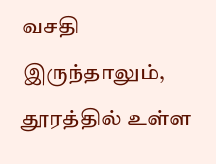வசதி இருந்தாலும், தூரத்தில் உள்ள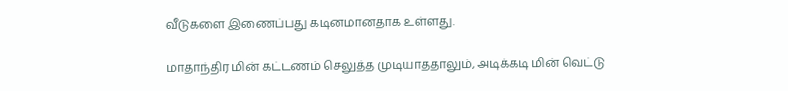வீடுகளை இணைப்பது கடினமானதாக உள்ளது.

மாதாந்திர மின் கட்டணம் செலுத்த முடியாததாலும், அடிக்கடி மின் வெட்டு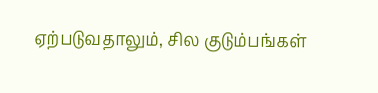ஏற்படுவதாலும், சில குடும்பங்கள்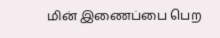மின் இணைப்பை பெற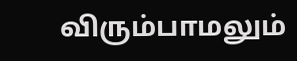விரும்பாமலும்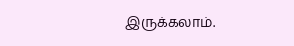இருக்கலாம்.